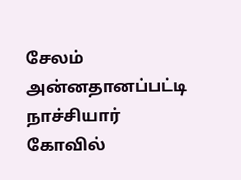சேலம் அன்னதானப்பட்டி நாச்சியார் கோவில்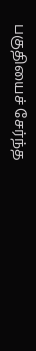பகுதியைச் சேர்ந்த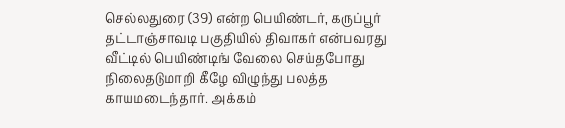செல்லதுரை (39) என்ற பெயிண்டர், கருப்பூர் தட்டாஞ்சாவடி பகுதியில் திவாகர் என்பவரது வீட்டில் பெயிண்டிங் வேலை செய்தபோது நிலைதடுமாறி கீழே விழுந்து பலத்த காயமடைந்தார். அக்கம்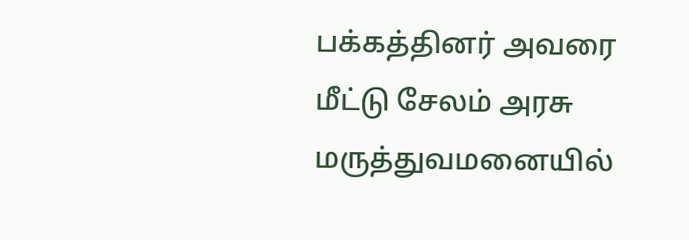பக்கத்தினர் அவரை மீட்டு சேலம் அரசு மருத்துவமனையில்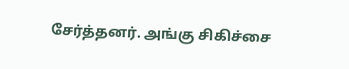சேர்த்தனர். அங்கு சிகிச்சை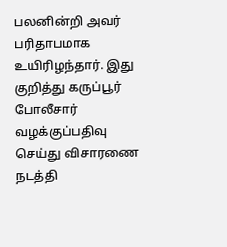பலனின்றி அவர் பரிதாபமாக உயிரிழந்தார். இது குறித்து கருப்பூர் போலீசார் வழக்குப்பதிவு செய்து விசாரணை நடத்தி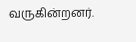வருகின்றனர்.